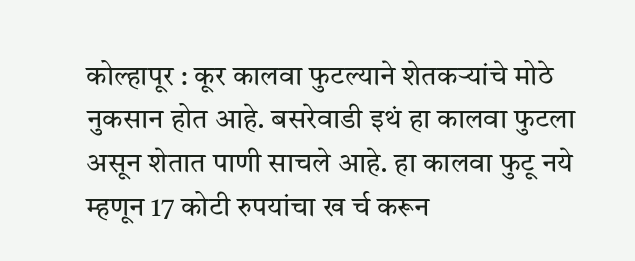कोल्हापूर : कूर कालवा फुटल्याने शेतकऱ्यांचे मोठे नुकसान होत आहे. बसरेवाडी इथं हा कालवा फुटला असून शेतात पाणी साचले आहे. हा कालवा फुटू नये म्हणून 17 कोटी रुपयांचा ख र्च करून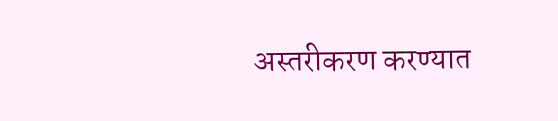अस्तरीकरण करण्यात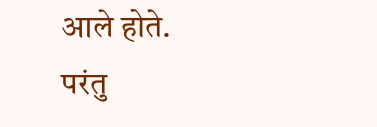आले होते. परंतु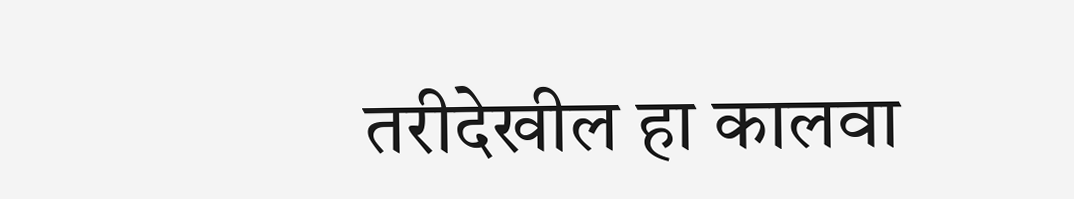तरीदेखील हा कालवा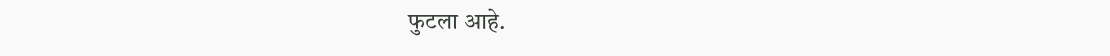फुटला आहे.